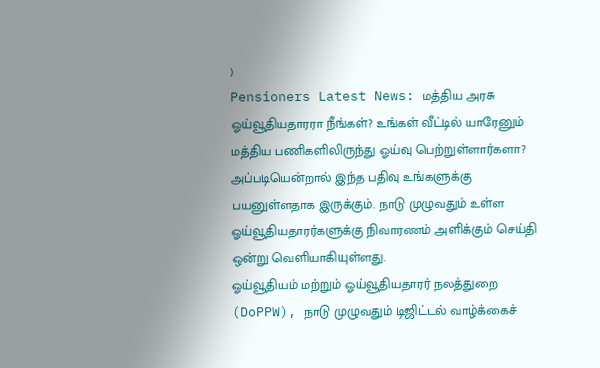)
Pensioners Latest News: மத்திய அரசு ஓய்வூதியதாரரா நீங்கள்? உங்கள் வீட்டில் யாரேனும் மத்திய பணிகளிலிருந்து ஓய்வு பெற்றுள்ளார்களா? அப்படியென்றால் இந்த பதிவு உங்களுக்கு பயனுள்ளதாக இருக்கும். நாடு முழுவதும் உள்ள ஓய்வூதியதாரர்களுக்கு நிவாரணம் அளிக்கும் செய்தி ஒன்று வெளியாகியுள்ளது.
ஓய்வூதியம் மற்றும் ஓய்வூதியதாரர் நலத்துறை (DoPPW), நாடு முழுவதும் டிஜிட்டல் வாழ்க்கைச்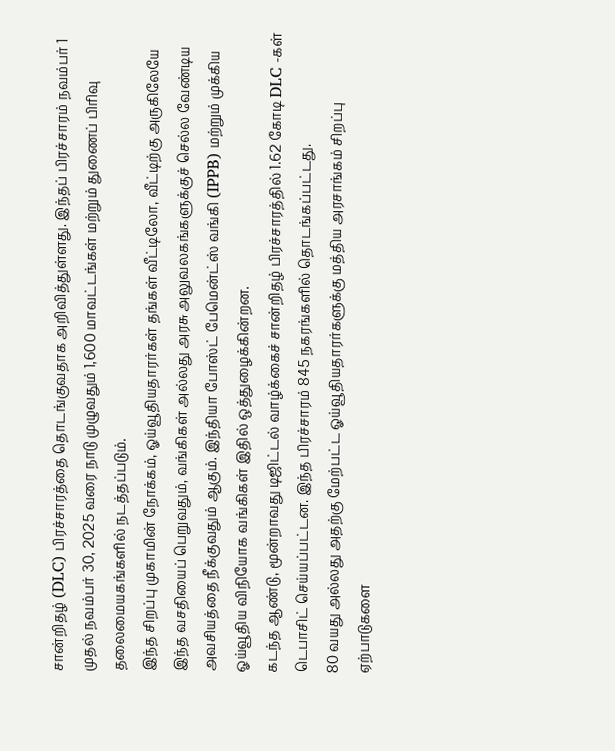சான்றிதழ் (DLC) பிரச்சாரத்தை தொடங்குவதாக அறிவித்துள்ளது. இந்தப் பிரச்சாரம் நவம்பர் 1 முதல் நவம்பர் 30, 2025 வரை நாடு முழுவதும் 1,600 மாவட்டங்கள் மற்றும் துணைப் பிரிவு தலைமையகங்களில் நடத்தப்படும்.
இந்த சிறப்பு முகாமின் நோக்கம், ஓய்வூதியதாரர்கள் தங்கள் வீட்டிலோ, வீட்டிற்கு அருகிலேயே இந்த வசதியைப் பெறுவதும், வங்கிகள் அல்லது அரசு அலுவலகங்களுக்குச் செல்ல வேண்டிய அவசியத்தை நீக்குவதும் ஆகும். இந்தியா போஸ்ட் பேமென்ட்ஸ் வங்கி (IPPB) மற்றும் முக்கிய ஓய்வூதிய விநியோக வங்கிகள் இதில் ஒத்துழைக்கின்றன.
கடந்த ஆண்டு, மூன்றாவது டிஜிட்டல் வாழ்க்கைச் சான்றிதழ் பிரச்சாரத்தில் 1.62 கோடி DLC -கள் டெபாசிட் செய்யப்பட்டன. இந்த பிரச்சாரம் 845 நகரங்களில் தொடங்கப்பட்டது.
80 வயது அல்லது அதற்கு மேற்பட்ட ஓய்வூதியதாரர்களுக்கு மத்திய அரசாங்கம் சிறப்பு ஏற்பாடுகளை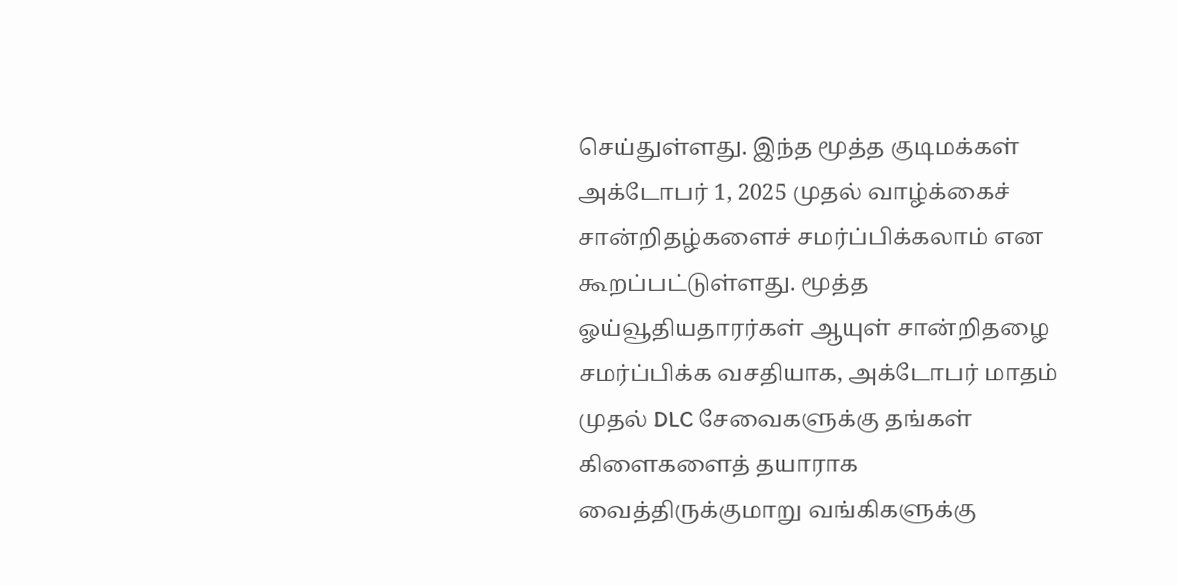செய்துள்ளது. இந்த மூத்த குடிமக்கள் அக்டோபர் 1, 2025 முதல் வாழ்க்கைச் சான்றிதழ்களைச் சமர்ப்பிக்கலாம் என கூறப்பட்டுள்ளது. மூத்த ஓய்வூதியதாரர்கள் ஆயுள் சான்றிதழை சமர்ப்பிக்க வசதியாக, அக்டோபர் மாதம் முதல் DLC சேவைகளுக்கு தங்கள் கிளைகளைத் தயாராக வைத்திருக்குமாறு வங்கிகளுக்கு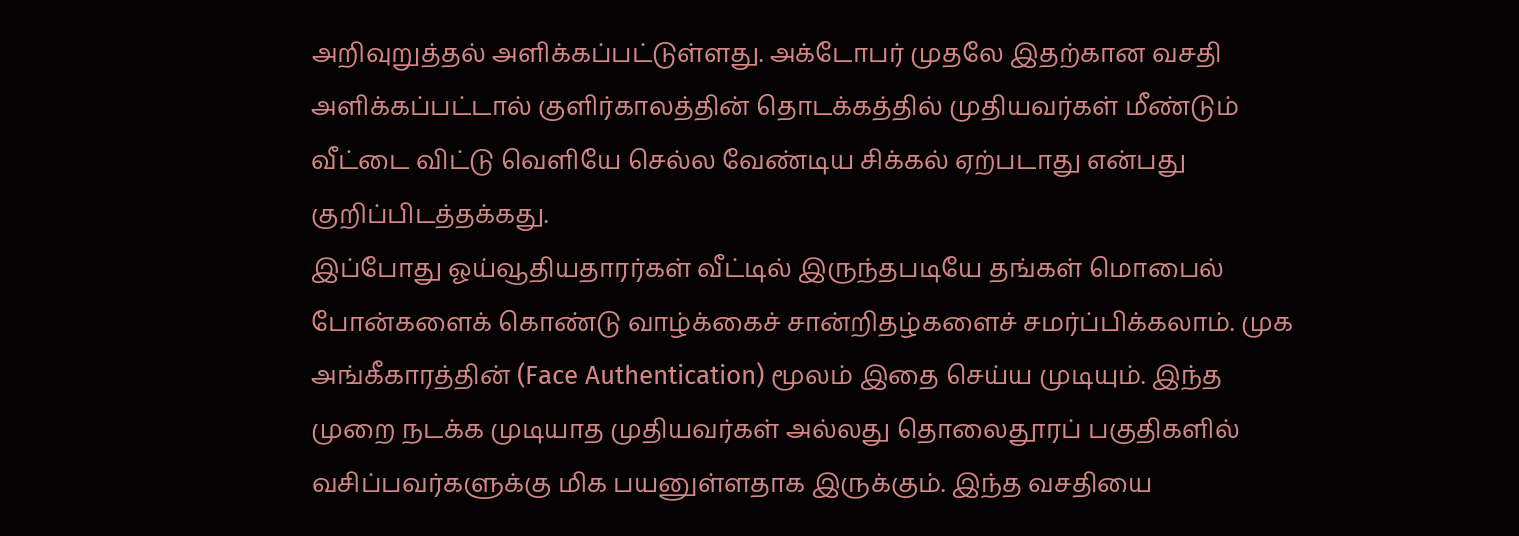அறிவுறுத்தல் அளிக்கப்பட்டுள்ளது. அக்டோபர் முதலே இதற்கான வசதி அளிக்கப்பட்டால் குளிர்காலத்தின் தொடக்கத்தில் முதியவர்கள் மீண்டும் வீட்டை விட்டு வெளியே செல்ல வேண்டிய சிக்கல் ஏற்படாது என்பது குறிப்பிடத்தக்கது.
இப்போது ஓய்வூதியதாரர்கள் வீட்டில் இருந்தபடியே தங்கள் மொபைல் போன்களைக் கொண்டு வாழ்க்கைச் சான்றிதழ்களைச் சமர்ப்பிக்கலாம். முக அங்கீகாரத்தின் (Face Authentication) மூலம் இதை செய்ய முடியும். இந்த முறை நடக்க முடியாத முதியவர்கள் அல்லது தொலைதூரப் பகுதிகளில் வசிப்பவர்களுக்கு மிக பயனுள்ளதாக இருக்கும். இந்த வசதியை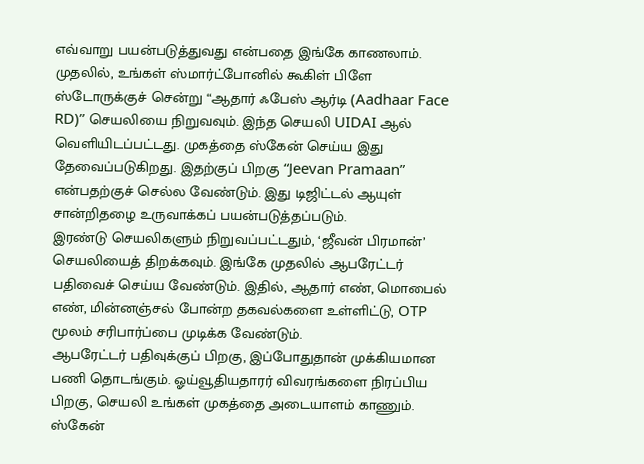எவ்வாறு பயன்படுத்துவது என்பதை இங்கே காணலாம்.
முதலில், உங்கள் ஸ்மார்ட்போனில் கூகிள் பிளே ஸ்டோருக்குச் சென்று “ஆதார் ஃபேஸ் ஆர்டி (Aadhaar Face RD)” செயலியை நிறுவவும். இந்த செயலி UIDAI ஆல் வெளியிடப்பட்டது. முகத்தை ஸ்கேன் செய்ய இது தேவைப்படுகிறது. இதற்குப் பிறகு “Jeevan Pramaan” என்பதற்குச் செல்ல வேண்டும். இது டிஜிட்டல் ஆயுள் சான்றிதழை உருவாக்கப் பயன்படுத்தப்படும்.
இரண்டு செயலிகளும் நிறுவப்பட்டதும், ‘ஜீவன் பிரமான்’ செயலியைத் திறக்கவும். இங்கே முதலில் ஆபரேட்டர் பதிவைச் செய்ய வேண்டும். இதில், ஆதார் எண், மொபைல் எண், மின்னஞ்சல் போன்ற தகவல்களை உள்ளிட்டு, OTP மூலம் சரிபார்ப்பை முடிக்க வேண்டும்.
ஆபரேட்டர் பதிவுக்குப் பிறகு, இப்போதுதான் முக்கியமான பணி தொடங்கும். ஓய்வூதியதாரர் விவரங்களை நிரப்பிய பிறகு, செயலி உங்கள் முகத்தை அடையாளம் காணும். ஸ்கேன்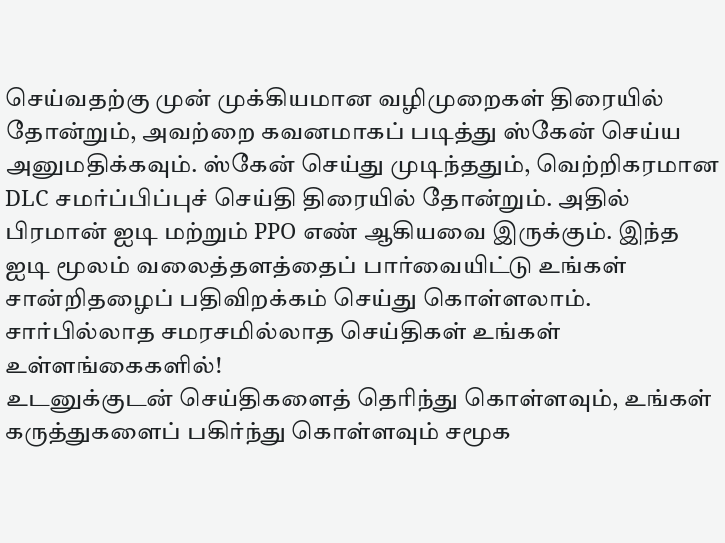செய்வதற்கு முன் முக்கியமான வழிமுறைகள் திரையில் தோன்றும், அவற்றை கவனமாகப் படித்து ஸ்கேன் செய்ய அனுமதிக்கவும். ஸ்கேன் செய்து முடிந்ததும், வெற்றிகரமான DLC சமர்ப்பிப்புச் செய்தி திரையில் தோன்றும். அதில் பிரமான் ஐடி மற்றும் PPO எண் ஆகியவை இருக்கும். இந்த ஐடி மூலம் வலைத்தளத்தைப் பார்வையிட்டு உங்கள் சான்றிதழைப் பதிவிறக்கம் செய்து கொள்ளலாம்.
சார்பில்லாத சமரசமில்லாத செய்திகள் உங்கள் உள்ளங்கைகளில்!
உடனுக்குடன் செய்திகளைத் தெரிந்து கொள்ளவும், உங்கள் கருத்துகளைப் பகிர்ந்து கொள்ளவும் சமூக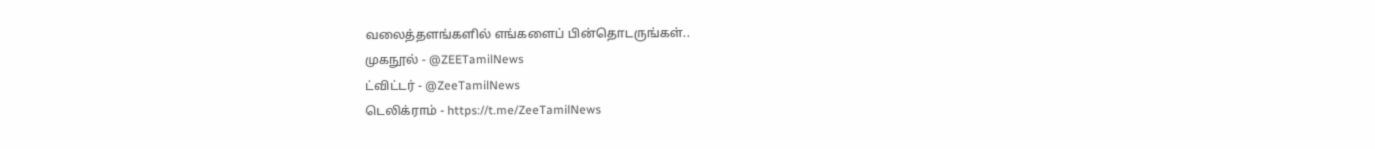வலைத்தளங்களில் எங்களைப் பின்தொடருங்கள்..
முகநூல் - @ZEETamilNews
ட்விட்டர் - @ZeeTamilNews
டெலிக்ராம் - https://t.me/ZeeTamilNews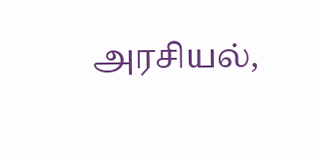அரசியல்,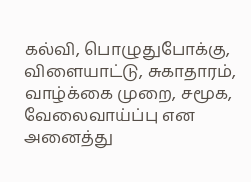கல்வி, பொழுதுபோக்கு, விளையாட்டு, சுகாதாரம், வாழ்க்கை முறை, சமூக, வேலைவாய்ப்பு என அனைத்து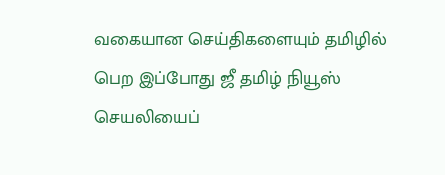வகையான செய்திகளையும் தமிழில் பெற இப்போது ஜீ தமிழ் நியூஸ் செயலியைப்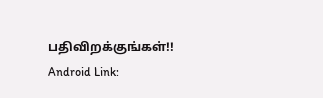பதிவிறக்குங்கள்!!
Android Link: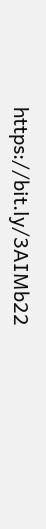https://bit.ly/3AIMb22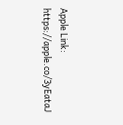Apple Link: https://apple.co/3yEataJ